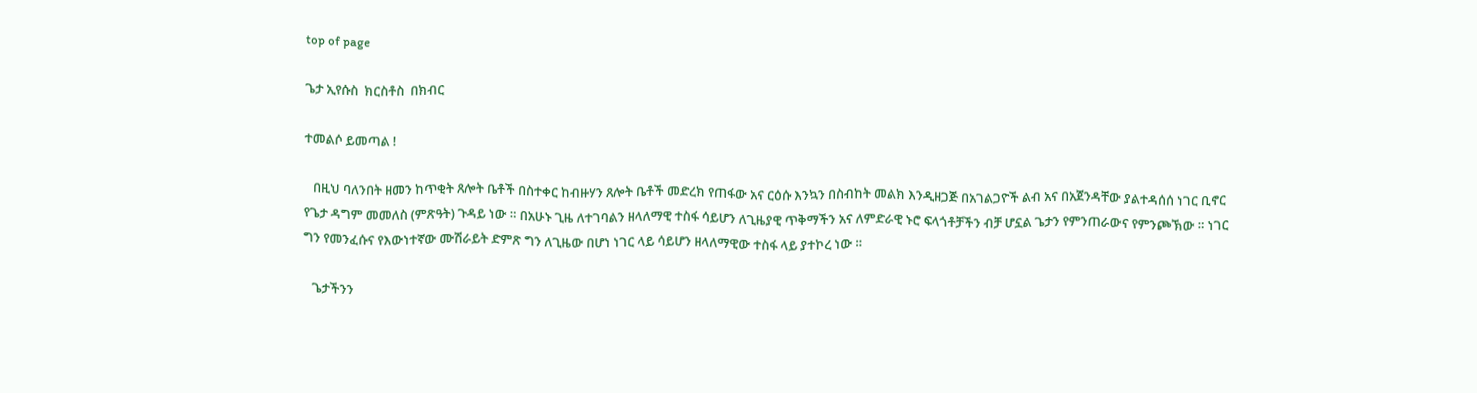top of page

ጌታ ኢየሱስ  ክርስቶስ  በክብር

ተመልሶ ይመጣል !

   በዚህ ባለንበት ዘመን ከጥቂት ጸሎት ቤቶች በስተቀር ከብዙሃን ጸሎት ቤቶች መድረክ የጠፋው አና ርዕሱ እንኳን በስብከት መልክ እንዲዘጋጅ በአገልጋዮች ልብ አና በአጀንዳቸው ያልተዳሰሰ ነገር ቢኖር የጌታ ዳግም መመለስ (ምጽዓት) ጉዳይ ነው ። በአሁኑ ጊዜ ለተገባልን ዘላለማዊ ተስፋ ሳይሆን ለጊዜያዊ ጥቅማችን አና ለምድራዊ ኑሮ ፍላጎቶቻችን ብቻ ሆኗል ጌታን የምንጠራውና የምንጮኽው ። ነገር ግን የመንፈሱና የእውነተኛው ሙሽራይት ድምጽ ግን ለጊዜው በሆነ ነገር ላይ ሳይሆን ዘላለማዊው ተስፋ ላይ ያተኮረ ነው ።

   ጌታችንን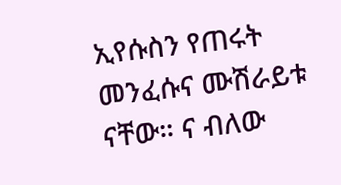ኢየሱስን የጠሩት መንፈሱና ሙሽራይቱ  ናቸው። ና ብለው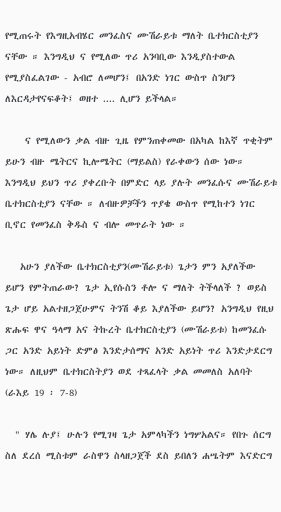የሚጠሩት የእግዚአብሄር መንፈስና ሙሽራይቱ ማለት ቤተክርስቲያን ናቸው ። እንግዲህ ና የሚለው ጥሪ አንባቢው እንዲያስተውል የሚያስፈልገው - አብሮ ለመሆን፤ በአንድ ነገር ውስጥ ስንሆን ለእርዳታየናፍቆት፤ ወዘተ .... ሊሆን ይችላል።

    ና የሚለውን ቃል ብዙ ጊዜ የምንጠቀመው በአካል ከእኛ ጥቂትም ይሁን ብዙ ሜትርና ኪሎሜትር (ማይልስ) የራቀውን ሰው ነው። እንግዲህ ይህን ጥሪ ያቀረቡት በምድር ላይ ያሉት መንፈሱና ሙሽራይቱ ቤተክርስቲያን ናቸው ። ለብዙዎቻችን ጥያቄ ውስጥ የሚከተን ነገር ቢኖር የመንፈስ ቅዱስ ና ብሎ መጥራት ነው ።

   አሁን ያለችው ቤተክርስቲያን(ሙሽራይቱ) ጌታን ምን አያለችው ይሆን የምትጠራው? ጌታ ኢየሱስን ቶሎ ና ማለት ትችላለች ? ወይስ ጌታ ሆይ አልተዘጋጀሁምና ትንሽ ቆይ እያለችው ይሆን? አንግዲህ የዚህ ጽሑፍ ዋና ዓላማ አና ትኩረት ቤተክርስቲያን (ሙሽራይቱ) ከመንፈሱ ጋር አንድ አይነት ድምፅ እንድታሰማና አንድ አይነት ጥሪ እንድታደርግ ነው። ለዚህም ቤተክርስትያን ወደ ተጻፈላት ቃል መመለስ አለባት (ራእይ 19 ፡ 7-8)

  " ሃሌ ሉያ፤ ሁሉን የሚገዛ ጌታ አምላካችን ነግሦአልና። የበጉ ሰርግ ስለ ደረሰ ሚስቱም ራስዋን ስላዘጋጀች ደስ ይበለን ሐሤትም እናድርግ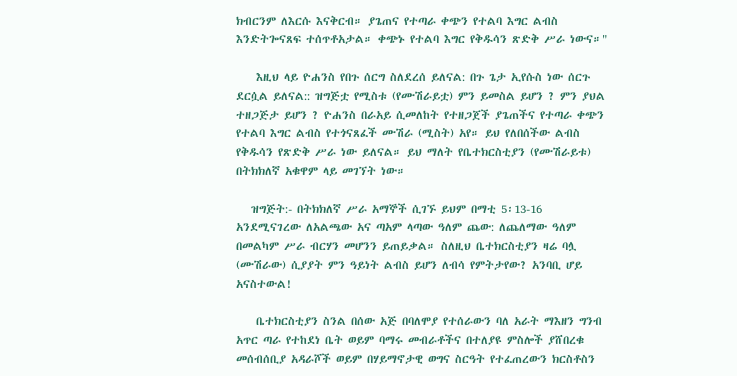ክብርንም ለእርሱ እናቅርብ። ያጌጠና የተጣራ ቀጭን የተልባ እግር ልብስ እንድትጐናጸፍ ተሰጥቶአታል። ቀጭኑ የተልባ እግር የቅዱሳን ጽድቅ ሥራ ነውና።"

    እዚህ ላይ ዮሐንስ የበጉ ሰርግ ስለደረሰ ይለናል: በጉ ጌታ ኢየሱስ ነው ሰርጉ ደርሷል ይለናል:: ዝግጅቷ የሚስቱ (የሙሽራይቷ) ምን ይመስል ይሆን ? ምን ያህል ተዘጋጅታ ይሆን ? ዮሐንስ በራአይ ሲመለከት የተዘጋጀች ያጌጠችና የተጣራ ቀጭን የተልባ እግር ልብስ የተጎናጸፈች ሙሽራ (ሚስት) አየ። ይህ የለበሰችው ልብስ የቅዱሳን የጽድቅ ሥራ ነው ይለናል። ይህ ማለት የቤተክርስቲያን (የሙሽራይቱ) በትክክለኛ አቁዋም ላይ መገኘት ነው።

   ዝግጅት:- በትክክለኛ ሥራ አማኞች ሲገኙ ይህም በማቲ 5፡13-16 አንደሚናገረው ለአልጫው አና ጣአም ላጣው ዓለም ጨው: ለጨለማው ዓለም በመልካም ሥራ ብርሃን መሆንን ይጠይቃል። ስለዚህ ቤተክርስቲያን ዛሬ ባሏ (ሙሽራው) ሲያያት ምን ዓይነት ልብስ ይሆን ለብሳ የምትታየው? አንባቢ ሆይ አናስተውል!

    ቤተክርስቲያን ስንል በሰው አጅ በባለሞያ የተሰራውን ባለ አራት ማእዘን ግንብ አጥር ጣራ የተከደነ ቤት ወይም ባማሩ መብራቶችና በተለያዩ ምስሎች ያሸበረቁ መሰብሰቢያ አዳራሾች ወይም በሃይማኖታዊ ወግና ስርዓት የተፈጠረውን ክርስቶስን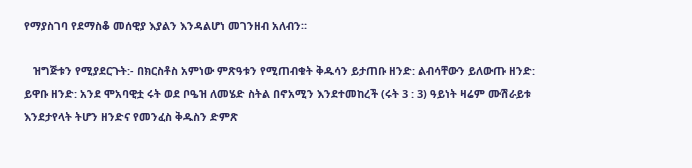የማያስገባ የደማስቆ መሰዊያ እያልን እንዳልሆነ መገንዘብ አለብን።

   ዝግጅቱን የሚያደርጉት:- በክርስቶስ አምነው ምጽዓቱን የሚጠብቁት ቅዱሳን ይታጠቡ ዘንድ: ልብሳቸውን ይለውጡ ዘንድ: ይዋቡ ዘንድ: አንደ ሞአባዊቷ ሩት ወደ ቦዔዝ ለመሄድ ስትል በኖአሚን እንደተመከረች (ሩት 3 : 3) ዓይነት ዛሬም ሙሽራይቱ እንደታየላት ትሆን ዘንድና የመንፈስ ቅዱስን ድምጽ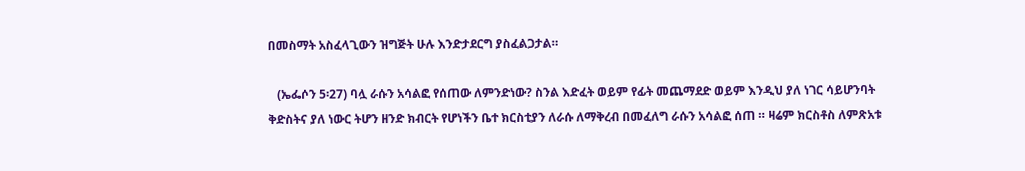በመስማት አስፈላጊውን ዝግጅት ሁሉ እንድታደርግ ያስፈልጋታል።

   (ኤፌሶን 5፡27) ባሏ ራሱን አሳልፎ የሰጠው ለምንድነው? ስንል እድፈት ወይም የፊት መጨማደድ ወይም እንዲህ ያለ ነገር ሳይሆንባት ቅድስትና ያለ ነውር ትሆን ዘንድ ክብርት የሆነችን ቤተ ክርስቲያን ለራሱ ለማቅረብ በመፈለግ ራሱን አሳልፎ ሰጠ ። ዛሬም ክርስቶስ ለምጽአቱ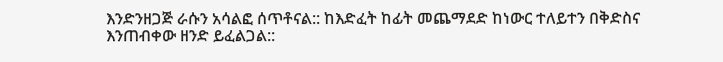እንድንዘጋጅ ራሱን አሳልፎ ሰጥቶናል:: ከእድፈት ከፊት መጨማደድ ከነውር ተለይተን በቅድስና እንጠብቀው ዘንድ ይፈልጋል::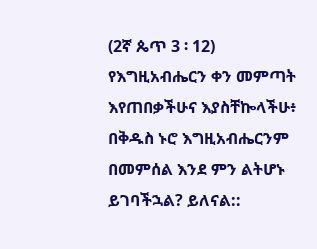(2ኛ ጴጥ 3 ፡ 12)  የእግዚአብሔርን ቀን መምጣት እየጠበቃችሁና እያስቸኰላችሁ፥ በቅዱስ ኑሮ እግዚአብሔርንም በመምሰል እንደ ምን ልትሆኑ ይገባችኋል? ይለናል::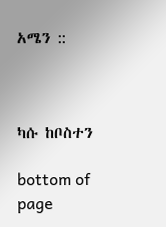አሜን ::



ካሱ ከቦስተን

bottom of page